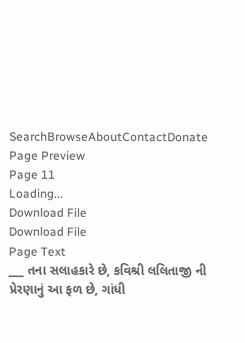SearchBrowseAboutContactDonate
Page Preview
Page 11
Loading...
Download File
Download File
Page Text
___ તના સલાહકારે છે, કવિશ્રી લલિતાજી ની પ્રેરણાનું આ ફળ છે, ગાંધી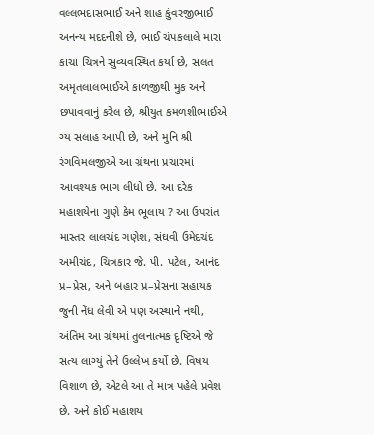વલ્લભદાસભાઈ અને શાહ કુંવરજીભાઈ અનન્ય મદદનીશે છે, ભાઈ ચંપકલાલે મારા કાચા ચિત્રને સુવ્યવસ્થિત કર્યા છે, સલત અમૃતલાલભાઈએ કાળજીથી મુક અને છપાવવાનું કરેલ છે, શ્રીયુત કમળશીભાઈએ ગ્ય સલાહ આપી છે, અને મુનિ શ્રી રંગવિમલજીએ આ ગ્રંથના પ્રચારમાં આવશ્યક ભાગ લીધો છે. આ દરેક મહાશયેના ગુણે કેમ ભૂલાય ? આ ઉપરાંત માસ્તર લાલચંદ ગણેશ, સંઘવી ઉમેદચંદ અમીચંદ, ચિત્રકાર જે. પી. પટેલ, આનંદ પ્ર–પ્રેસ, અને બહાર પ્ર–પ્રેસના સહાયક જુની નેંધ લેવી એ પણ અસ્થાને નથી, અંતિમ આ ગ્રંથમાં તુલનાત્મક દૃષ્ટિએ જે સત્ય લાગ્યું તેને ઉલ્લેખ કર્યો છે. વિષય વિશાળ છે, એટલે આ તે માત્ર પહેલે પ્રવેશ છે. અને કોઈ મહાશય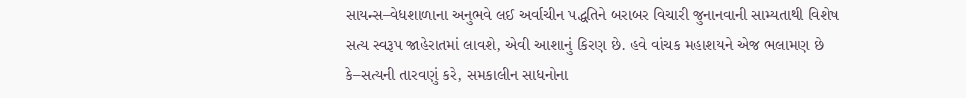સાયન્સ–વેધશાળાના અનુભવે લઈ અર્વાચીન પદ્ધતિને બરાબર વિચારી જુનાનવાની સામ્યતાથી વિશેષ સત્ય સ્વરૂપ જાહેરાતમાં લાવશે, એવી આશાનું કિરણ છે. હવે વાંચક મહાશયને એજ ભલામણ છે કે–સત્યની તારવણું કરે, સમકાલીન સાધનોના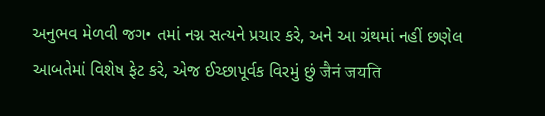અનુભવ મેળવી જગ• તમાં નગ્ન સત્યને પ્રચાર કરે, અને આ ગ્રંથમાં નહીં છણેલ આબતેમાં વિશેષ ફેટ કરે, એજ ઈચ્છાપૂર્વક વિરમું છું जैनं जयति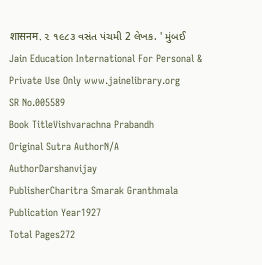शासनम. ૨ ૧૯૮૩ વસંત પંચમી 2 લેખક. ' મુંબઈ Jain Education International For Personal & Private Use Only www.jainelibrary.org
SR No.005589
Book TitleVishvarachna Prabandh
Original Sutra AuthorN/A
AuthorDarshanvijay
PublisherCharitra Smarak Granthmala
Publication Year1927
Total Pages272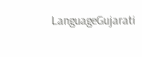LanguageGujarati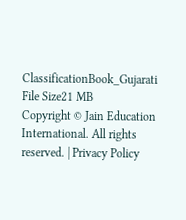ClassificationBook_Gujarati
File Size21 MB
Copyright © Jain Education International. All rights reserved. | Privacy Policy